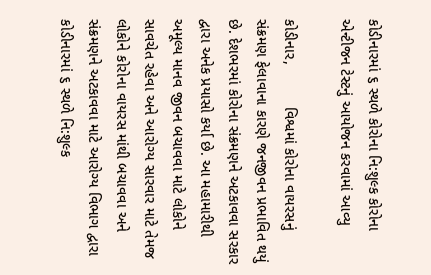કોડીનારમાં ૬ સ્થળે કોરોના નિ:શુલ્ક કોરોના એન્ટીજન ટેસ્ટનું આયોજન કરવામાં આવ્યુ

કોડીનાર,          વિશ્વમાં કોરોના વાયરસનું સંક્રમણ ફેલાવાના કારણે જનજીવન પ્રભાવિત થયું છે. દેશભરમાં કોરોના સંક્રમણને અટકાવવા સરકાર દ્વારા અનેક પ્રયાસો કર્યા છે. આ મહામારીથી અમૂલ્ય માનવ જીવન બચાવવા માટે લોકોને સાવચેત રહેવા અને આરોગ્ય સારવાર માટે તેમજ લોકોને કોરોના વાયરસ માંથી બચાવવા અને સંક્રમણને અટકાવવા માટે આરોગ્ય વિભાગ દ્વારા કોડીનારમાં ૬ સ્થળે નિ:શુલ્ક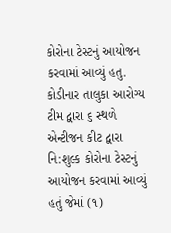કોરોના ટેસ્ટનું આયોજન કરવામાં આવ્યું હતુ. કોડીનાર તાલુકા આરોગ્ય ટીમ દ્વારા ૬ સ્થળે એન્ટીજન કીટ દ્વારા નિ:શુલ્ક કોરોના ટેસ્ટનું આયોજન કરવામાં આવ્યું હતું જેમાં (૧)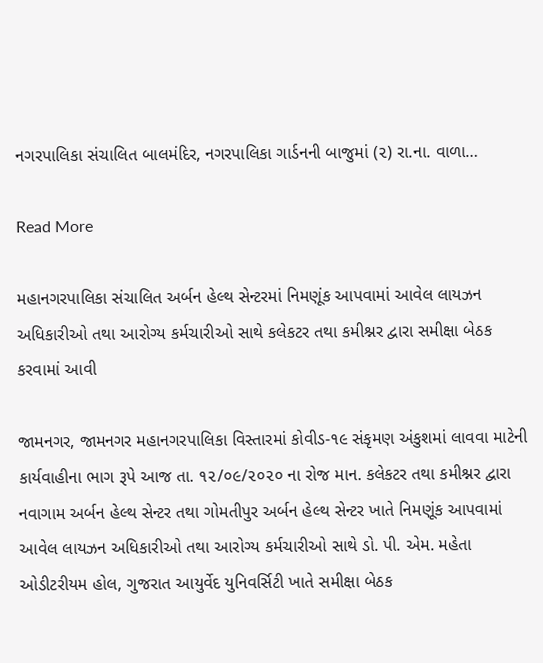નગરપાલિકા સંચાલિત બાલમંદિર, નગરપાલિકા ગાર્ડનની બાજુમાં (૨) રા.ના. વાળા…

Read More

મહાનગરપાલિકા સંચાલિત અર્બન હેલ્થ સેન્ટરમાં નિમણૂંક આપવામાં આવેલ લાયઝન અધિકારીઓ તથા આરોગ્ય કર્મચારીઓ સાથે કલેકટર તથા કમીશ્નર દ્વારા સમીક્ષા બેઠક કરવામાં આવી

જામનગર, જામનગર મહાનગરપાલિકા વિસ્તારમાં કોવીડ-૧૯ સંકૃમણ અંકુશમાં લાવવા માટેની કાર્યવાહીના ભાગ રૂપે આજ તા. ૧૨/૦૯/૨૦૨૦ ના રોજ માન. કલેકટર તથા કમીશ્નર દ્વારા નવાગામ અર્બન હેલ્થ સેન્ટર તથા ગોમતીપુર અર્બન હેલ્થ સેન્ટર ખાતે નિમણૂંક આપવામાં આવેલ લાયઝન અધિકારીઓ તથા આરોગ્ય કર્મચારીઓ સાથે ડો. પી. એમ. મહેતા ઓડીટરીયમ હોલ, ગુજરાત આયુર્વેદ યુનિવર્સિટી ખાતે સમીક્ષા બેઠક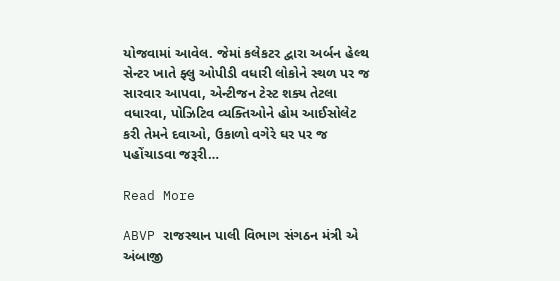યોજવામાં આવેલ. જેમાં કલેકટર દ્વારા અર્બન હેલ્થ સેન્ટર ખાતે ફ્લુ ઓપીડી વધારી લોકોને સ્થળ પર જ સારવાર આપવા, એન્ટીજન ટેસ્ટ શક્ય તેટલા વધારવા, પોઝિટિવ વ્યક્તિઓને હોમ આઈસોલેટ કરી તેમને દવાઓ, ઉકાળો વગેરે ઘર પર જ પહોંચાડવા જરૂરી…

Read More

ABVP રાજસ્થાન પાલી વિભાગ સંગઠન મંત્રી એ અંબાજી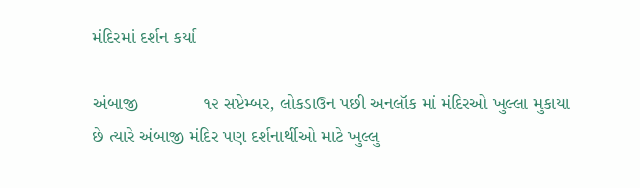મંદિરમાં દર્શન કર્યા

અંબાજી             ૧૨ સપ્ટેમ્બર, લોકડાઉન પછી અનલૉક માં મંદિરઓ ખુલ્લા મુકાયા છે ત્યારે અંબાજી મંદિર પણ દર્શનાર્થીઓ માટે ખુલ્લુ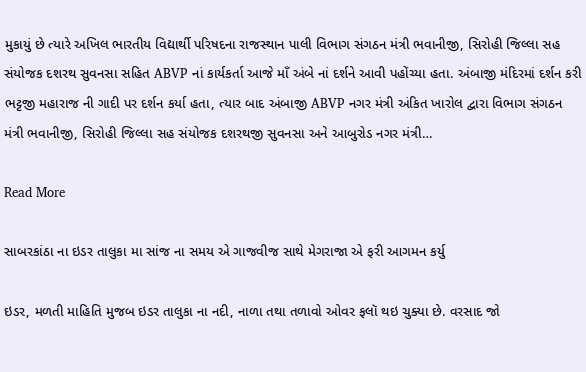મુકાયું છે ત્યારે અખિલ ભારતીય વિદ્યાર્થી પરિષદના રાજસ્થાન પાલી વિભાગ સંગઠન મંત્રી ભવાનીજી, સિરોહી જિલ્લા સહ સંયોજક દશરથ સુવનસા સહિત ABVP નાં કાર્યકર્તા આજે માઁ અંબે નાં દર્શને આવી પહોંચ્યા હતા. અંબાજી મંદિરમાં દર્શન કરી ભટ્ટજી મહારાજ ની ગાદી પર દર્શન કર્યા હતા, ત્યાર બાદ અંબાજી ABVP નગર મંત્રી અંકિત ખારોલ દ્વારા વિભાગ સંગઠન મંત્રી ભવાનીજી, સિરોહી જિલ્લા સહ સંયોજક દશરથજી સુવનસા અને આબુરોડ નગર મંત્રી…

Read More

સાબરકાંઠા ના ઇડર તાલુકા મા સાંજ ના સમય એ ગાજવીજ સાથે મેગરાજા એ ફરી આગમન કર્યુ

ઇડર, મળતી માહિતિ મુજબ ઇડર તાલુકા ના નદી, નાળા તથા તળાવો ઓવર ફલૉ થઇ ચુક્યા છે. વરસાદ જો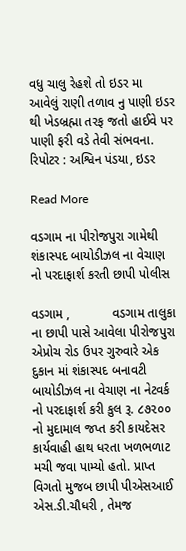વધુ ચાલુ રેહશે તો ઇડર મા આવેલું રાણી તળાવ નુ પાણી ઇડર થી ખેડબ્રહ્મા તરફ જતો હાઈવે પર પાણી ફરી વડે તેવી સંભવના. રિપોટર : અશ્વિન પંડયા, ઇડર

Read More

વડગામ ના પીરોજપુરા ગામેથી શંકાસ્પદ બાયોડીઝલ ના વેચાણ નો પરદાફાર્શ કરતી છાપી પોલીસ

વડગામ ,            વડગામ તાલુકા ના છાપી પાસે આવેલા પીરોજપુરા એપ્રોચ રોડ ઉપર ગુરુવારે એક દુકાન માં શંકાસ્પદ બનાવટી બાયોડીઝલ ના વેચાણ ના નેટવર્ક નો પરદાફાર્શ કરી કુલ રૂ. ૮૭૨૦૦ નો મુદામાલ જપ્ત કરી કાયદેસર કાર્યવાહી હાથ ધરતા ખળભળાટ મચી જવા પામ્યો હતો. પ્રાપ્ત વિગતો મુજબ છાપી પીએસઆઈ એસ.ડી.ચૌધરી , તેમજ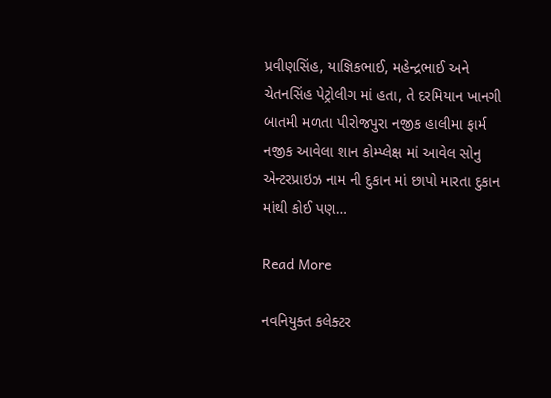પ્રવીણસિંહ, યાજ્ઞિકભાઈ, મહેન્દ્રભાઈ અને ચેતનસિંહ પેટ્રોલીગ માં હતા, તે દરમિયાન ખાનગી બાતમી મળતા પીરોજપુરા નજીક હાલીમા ફાર્મ નજીક આવેલા શાન કોમ્પ્લેક્ષ માં આવેલ સોનુ એન્ટરપ્રાઇઝ નામ ની દુકાન માં છાપો મારતા દુકાન માંથી કોઈ પણ…

Read More

નવનિયુક્ત કલેક્ટર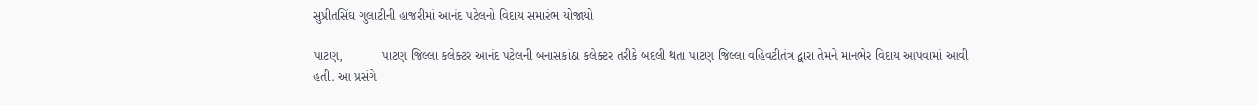સુપ્રીતસિંઘ ગુલાટીની હાજરીમાં આનંદ પટેલનો વિદાય સમારંભ યોજાયો

પાટણ,           પાટણ જિલ્લા કલેક્ટર આનંદ પટેલની બનાસકાંઠા કલેક્ટર તરીકે બદલી થતા પાટણ જિલ્લા વહિવટીતંત્ર દ્વારા તેમને માનભેર વિદાય આપવામાં આવી હતી. આ પ્રસંગે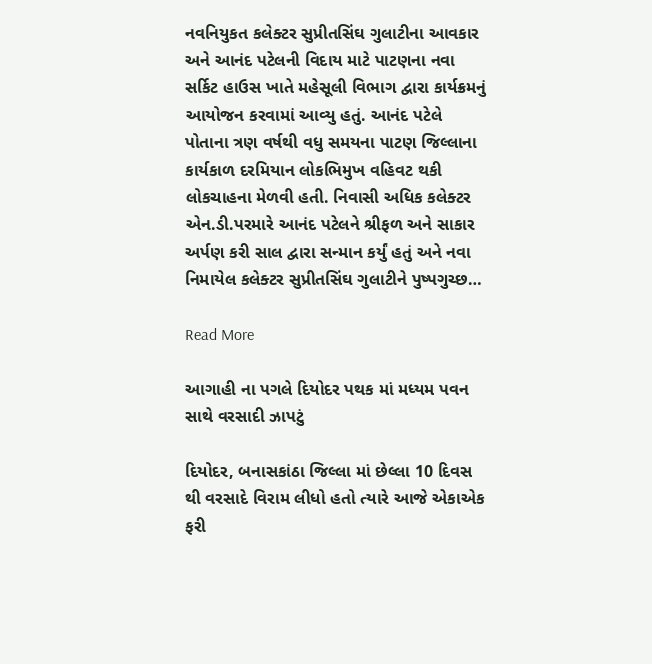નવનિયુકત કલેક્ટર સુપ્રીતસિંઘ ગુલાટીના આવકાર અને આનંદ પટેલની વિદાય માટે પાટણના નવા સર્કિટ હાઉસ ખાતે મહેસૂલી વિભાગ દ્વારા કાર્યક્રમનું આયોજન કરવામાં આવ્યુ હતું. આનંદ પટેલે પોતાના ત્રણ વર્ષથી વધુ સમયના પાટણ જિલ્લાના કાર્યકાળ દરમિયાન લોકભિમુખ વહિવટ થકી લોકચાહના મેળવી હતી. નિવાસી અધિક કલેક્ટર એન.ડી.પરમારે આનંદ પટેલને શ્રીફળ અને સાકાર અર્પણ કરી સાલ દ્વારા સન્માન કર્યું હતું અને નવા નિમાયેલ કલેક્ટર સુપ્રીતસિંઘ ગુલાટીને પુષ્પગુચ્છ…

Read More

આગાહી ના પગલે દિયોદર પથક માં મધ્યમ પવન સાથે વરસાદી ઝાપટું

દિયોદર, બનાસકાંઠા જિલ્લા માં છેલ્લા 10 દિવસ થી વરસાદે વિરામ લીધો હતો ત્યારે આજે એકાએક ફરી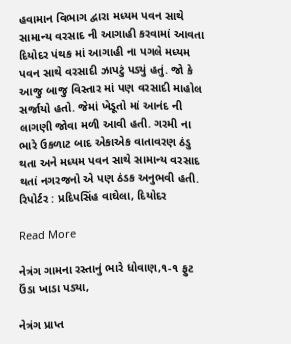હવામાન વિભાગ દ્વારા મધ્યમ પવન સાથે સામાન્ય વરસાદ ની આગાહી કરવામાં આવતા દિયોદર પંથક માં આગાહી ના પગલે મધ્યમ પવન સાથે વરસાદી ઝાપટું પડ્યું હતું. જો કે આજુ બાજુ વિસ્તાર માં પણ વરસાદી માહોલ સર્જાયો હતો. જેમાં ખેડૂતો માં આનંદ ની લાગણી જોવા મળી આવી હતી. ગરમી ના ભારે ઉકળાટ બાદ એકાએક વાતાવરણ ઠંડુ થતા અને મધ્યમ પવન સાથે સામાન્ય વરસાદ થતાં નગરજનો એ પણ ઠંડક અનુભવી હતી. રિપોર્ટર : પ્રદિપસિંહ વાઘેલા, દિયોદર

Read More

નેત્રંગ ગામના રસ્તાનું ભારે ધોવાણ,૧-૧ ફુટ ઉંડા ખાડા પડ્યા,

નેત્રંગ પ્રાપ્ત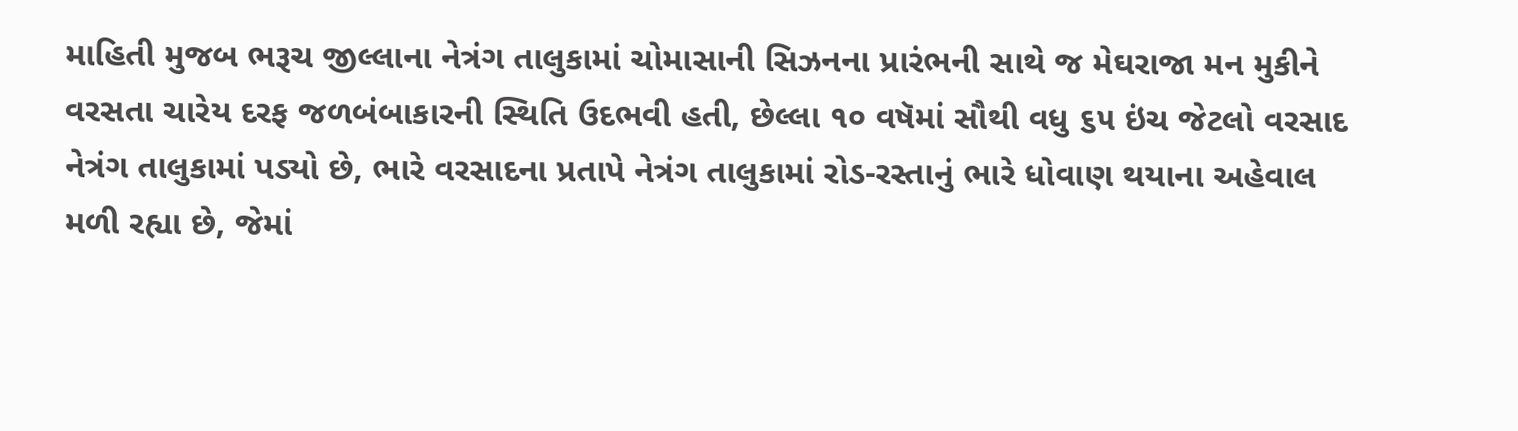માહિતી મુજબ ભરૂચ જીલ્લાના નેત્રંગ તાલુકામાં ચોમાસાની સિઝનના પ્રારંભની સાથે જ મેઘરાજા મન મુકીને વરસતા ચારેય દરફ જળબંબાકારની સ્થિતિ ઉદભવી હતી, છેલ્લા ૧૦ વષૅમાં સૌથી વધુ ૬૫ ઇંચ જેટલો વરસાદ નેત્રંગ તાલુકામાં પડ્યો છે, ભારે વરસાદના પ્રતાપે નેત્રંગ તાલુકામાં રોડ-રસ્તાનું ભારે ધોવાણ થયાના અહેવાલ મળી રહ્યા છે, જેમાં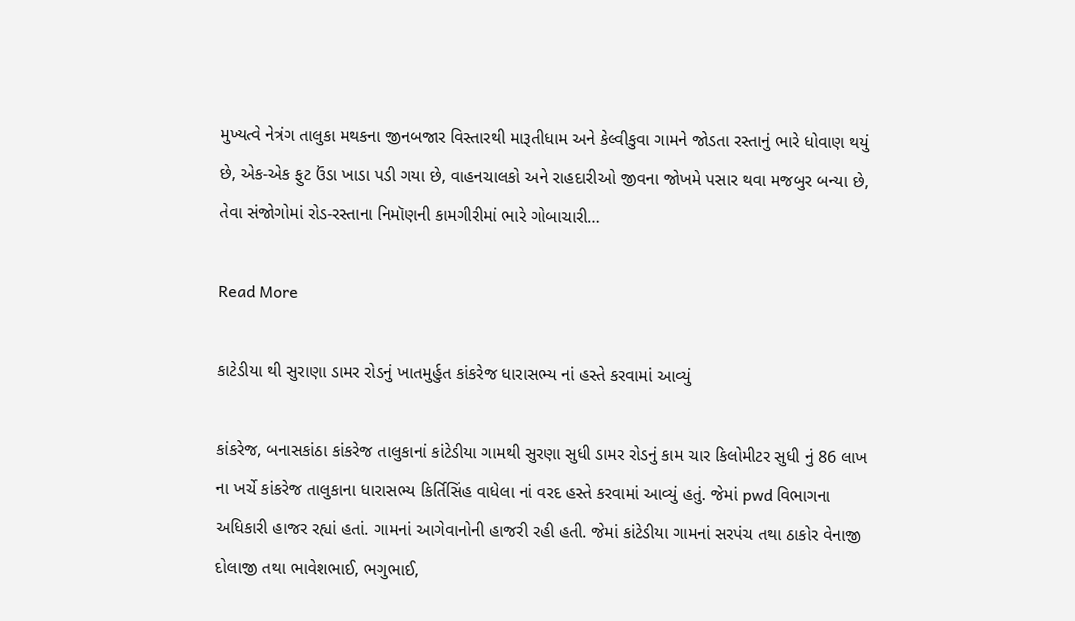મુખ્યત્વે નેત્રંગ તાલુકા મથકના જીનબજાર વિસ્તારથી મારૂતીધામ અને કેલ્વીકુવા ગામને જોડતા રસ્તાનું ભારે ધોવાણ થયું છે, એક-એક ફુટ ઉંડા ખાડા પડી ગયા છે, વાહનચાલકો અને રાહદારીઓ જીવના જોખમે પસાર થવા મજબુર બન્યા છે, તેવા સંજોગોમાં રોડ-રસ્તાના નિમૉણની કામગીરીમાં ભારે ગોબાચારી…

Read More

કાટેડીયા થી સુરાણા ડામર રોડનું ખાતમુર્હુત કાંકરેજ ધારાસભ્ય નાં હસ્તે કરવામાં આવ્યું

કાંકરેજ, બનાસકાંઠા કાંકરેજ તાલુકાનાં કાંટેડીયા ગામથી સુરણા સુધી ડામર રોડનું કામ ચાર કિલોમીટર સુધી નું 86 લાખ ના ખર્ચે કાંકરેજ તાલુકાના ધારાસભ્ય કિર્તિસિંહ વાધેલા નાં વરદ હસ્તે કરવામાં આવ્યું હતું. જેમાં pwd વિભાગના અધિકારી હાજર રહ્યાં હતાં. ગામનાં આગેવાનોની હાજરી રહી હતી. જેમાં કાંટેડીયા ગામનાં સરપંચ તથા ઠાકોર વેનાજી દોલાજી તથા ભાવેશભાઈ, ભગુભાઈ,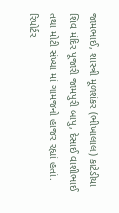જામભાઈ, શાસ્ત્રી મૂળશંકર (ભીખાલાલ) કાટેડીયા શિવ મંદિર પૂજારી જામપુરી બાપુ, દેસાઈ વાશીભાઈ તથા મોટી સંખ્યા માં ગામજનો હાજર રહ્યાં હતાં. રિપોર્ટર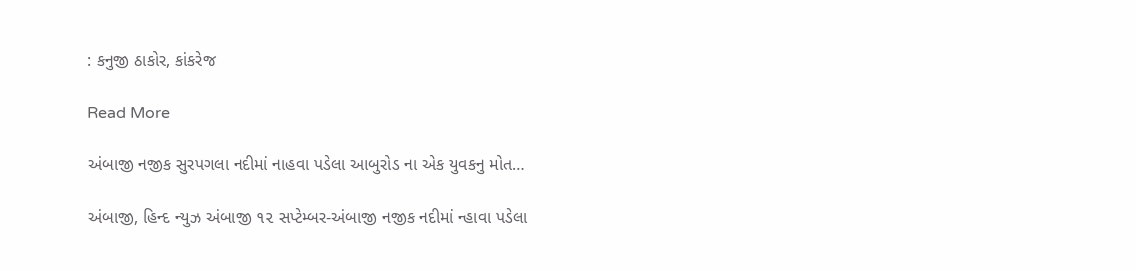: કનુજી ઠાકોર, કાંકરેજ

Read More

અંબાજી નજીક સુરપગલા નદીમાં નાહવા પડેલા આબુરોડ ના એક યુવકનુ મોત…

અંબાજી, હિન્દ ન્યુઝ અંબાજી ૧૨ સપ્ટેમ્બર-અંબાજી નજીક નદીમાં ન્હાવા પડેલા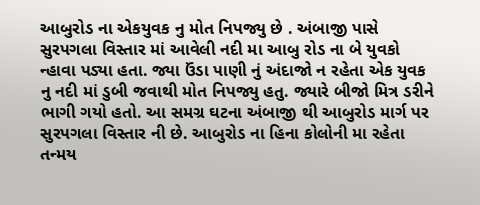આબુરોડ ના એકયુવક નુ મોત નિપજ્યુ છે . અંબાજી પાસે સુરપગલા વિસ્તાર માં આવેલી નદી મા આબુ રોડ ના બે યુવકો ન્હાવા પડ્યા હતા. જ્યા ઉંડા પાણી નું અંદાજો ન રહેતા એક યુવક નુ નદી માં ડુબી જવાથી મોત નિપજ્યુ હતુ. જ્યારે બીજો મિત્ર ડરીને ભાગી ગયો હતો. આ સમગ્ર ઘટના અંબાજી થી આબુરોડ માર્ગ પર સુરપગલા વિસ્તાર ની છે. આબુરોડ ના હિના કોલોની મા રહેતા તન્મય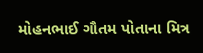મોહનભાઈ ગૌતમ પોતાના મિત્ર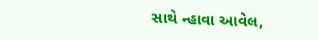સાથે ન્હાવા આવેલ,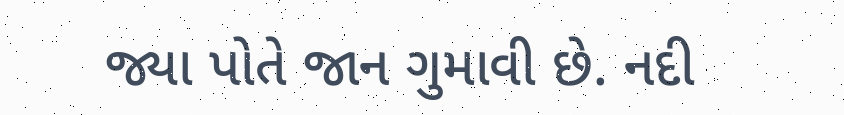જ્યા પોતે જાન ગુમાવી છે. નદી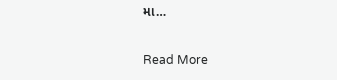મા…

Read More